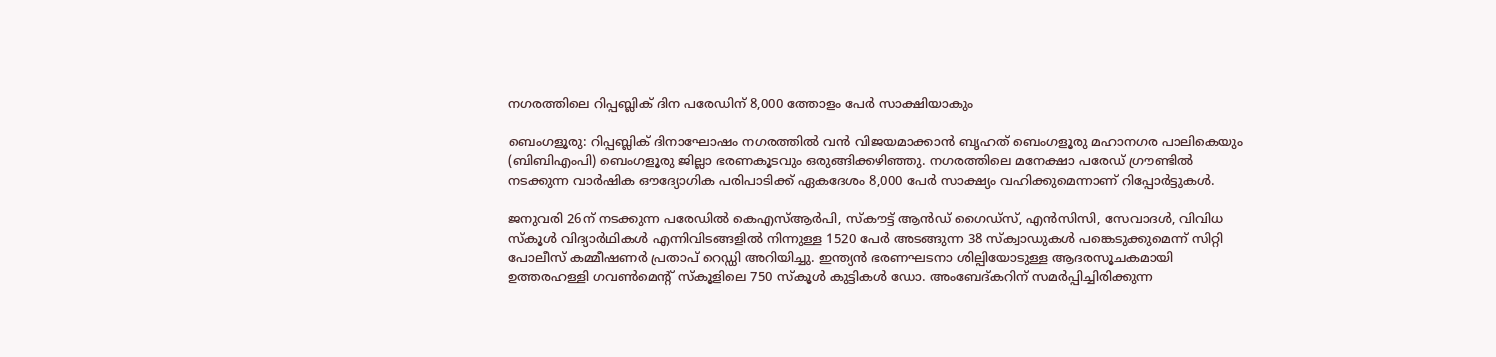നഗരത്തിലെ റിപ്പബ്ലിക് ദിന പരേഡിന് 8,000 ത്തോളം പേർ സാക്ഷിയാകും

ബെംഗളൂരു: റിപ്പബ്ലിക് ദിനാഘോഷം നഗരത്തിൽ വൻ വിജയമാക്കാൻ ബൃഹത് ബെംഗളൂരു മഹാനഗര പാലികെയും (ബിബിഎംപി) ബെംഗളൂരു ജില്ലാ ഭരണകൂടവും ഒരുങ്ങിക്കഴിഞ്ഞു. നഗരത്തിലെ മനേക്ഷാ പരേഡ് ഗ്രൗണ്ടിൽ നടക്കുന്ന വാർഷിക ഔദ്യോഗിക പരിപാടിക്ക് ഏകദേശം 8,000 പേർ സാക്ഷ്യം വഹിക്കുമെന്നാണ് റിപ്പോർട്ടുകൾ.

ജനുവരി 26ന് നടക്കുന്ന പരേഡിൽ കെഎസ്ആർപി, സ്‌കൗട്ട് ആൻഡ് ഗൈഡ്‌സ്, എൻസിസി, സേവാദൾ, വിവിധ സ്‌കൂൾ വിദ്യാർഥികൾ എന്നിവിടങ്ങളിൽ നിന്നുള്ള 1520 പേർ അടങ്ങുന്ന 38 സ്‌ക്വാഡുകൾ പങ്കെടുക്കുമെന്ന് സിറ്റി പോലീസ് കമ്മീഷണർ പ്രതാപ് റെഡ്ഡി അറിയിച്ചു. ഇന്ത്യൻ ഭരണഘടനാ ശില്പിയോടുള്ള ആദരസൂചകമായി ഉത്തരഹള്ളി ഗവൺമെന്റ് സ്‌കൂളിലെ 750 സ്‌കൂൾ കുട്ടികൾ ഡോ. അംബേദ്കറിന് സമർപ്പിച്ചിരിക്കുന്ന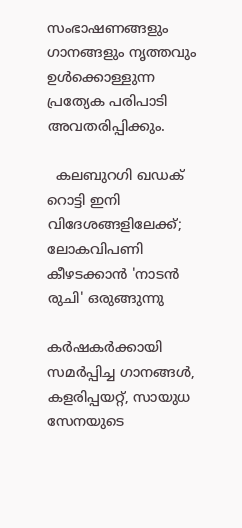സംഭാഷണങ്ങളും ഗാനങ്ങളും നൃത്തവും ഉൾക്കൊള്ളുന്ന പ്രത്യേക പരിപാടി അവതരിപ്പിക്കും.

  കലബുറഗി ഖഡക് റൊട്ടി ഇനി വിദേശങ്ങളിലേക്ക്; ലോകവിപണി കീഴടക്കാൻ 'നാടൻ രുചി' ഒരുങ്ങുന്നു

കർഷകർക്കായി സമർപ്പിച്ച ഗാനങ്ങൾ, കളരിപ്പയറ്റ്, സായുധ സേനയുടെ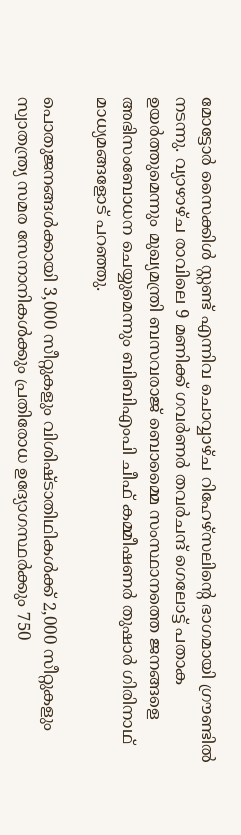മോട്ടോർ സൈക്കിൾ സ്റ്റണ്ട് എന്നിവ ചൊവ്വാഴ്ച റിഹേഴ്സലിന്റെ ഭാഗമായി ഗ്രൗണ്ടിൽ നടന്നു. വ്യാഴാഴ്ച രാവിലെ 9 മണിക്ക് ഗവർണർ തവർചന്ദ് ഗെലോട്ട് പതാക ഉയർത്തുമെന്നും മുഖ്യമന്ത്രി ബസവരാജ് ബൊമ്മൈ സംസ്ഥാനത്തെ ജനങ്ങളെ അഭിസംബോധന ചെയ്യുമെന്നും ബിബിഎംപി ചീഫ് കമ്മീഷണർ തുഷാർ ഗിരിനാഥ് മാധ്യമങ്ങളോട് പറഞ്ഞു.

പൊതുജനങ്ങൾക്കായി 3,000 സീറ്റുകളും വിശിഷ്ടാതിഥികൾക്ക് 2,000 സീറ്റുകളും സ്വാതന്ത്ര്യ സമര സേനാനികൾക്കും പ്രതിരോധ ഉദ്യോഗസ്ഥർക്കും 750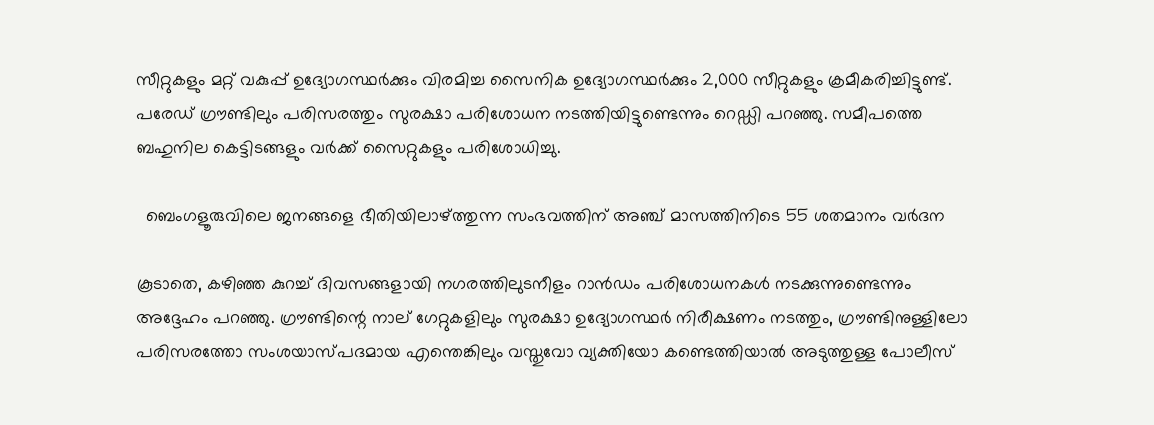സീറ്റുകളും മറ്റ് വകുപ്പ് ഉദ്യോഗസ്ഥർക്കും വിരമിച്ച സൈനിക ഉദ്യോഗസ്ഥർക്കും 2,000 സീറ്റുകളും ക്രമീകരിച്ചിട്ടുണ്ട്. പരേഡ് ഗ്രൗണ്ടിലും പരിസരത്തും സുരക്ഷാ പരിശോധന നടത്തിയിട്ടുണ്ടെന്നും റെഡ്ഡി പറഞ്ഞു. സമീപത്തെ ബഹുനില കെട്ടിടങ്ങളും വർക്ക് സൈറ്റുകളും പരിശോധിച്ചു.

  ബെംഗളൂരുവിലെ ജനങ്ങളെ ഭീതിയിലാഴ്ത്തുന്ന സംഭവത്തിന് അഞ്ച് മാസത്തിനിടെ 55 ശതമാനം വർദന

കൂടാതെ, കഴിഞ്ഞ കുറച്ച് ദിവസങ്ങളായി നഗരത്തിലുടനീളം റാൻഡം പരിശോധനകൾ നടക്കുന്നുണ്ടെന്നും അദ്ദേഹം പറഞ്ഞു. ഗ്രൗണ്ടിന്റെ നാല് ഗേറ്റുകളിലും സുരക്ഷാ ഉദ്യോഗസ്ഥർ നിരീക്ഷണം നടത്തും, ഗ്രൗണ്ടിനുള്ളിലോ പരിസരത്തോ സംശയാസ്പദമായ എന്തെങ്കിലും വസ്തുവോ വ്യക്തിയോ കണ്ടെത്തിയാൽ അടുത്തുള്ള പോലീസ്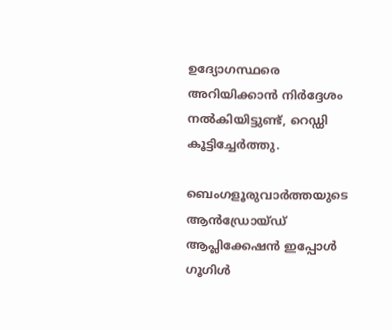ഉദ്യോഗസ്ഥരെ അറിയിക്കാൻ നിർദ്ദേശം നൽകിയിട്ടുണ്ട്, റെഡ്ഡി കൂട്ടിച്ചേർത്തു.

ബെംഗളൂരുവാർത്തയുടെ ആൻഡ്രോയ്ഡ് ആപ്ലിക്കേഷൻ ഇപ്പോൾ ഗൂഗിൾ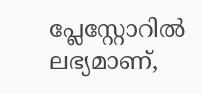പ്ലേസ്റ്റോറിൽ ലഭ്യമാണ്,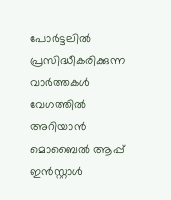പോർട്ടലിൽ പ്രസിദ്ധീകരിക്കുന്ന വാർത്തകൾ വേഗത്തിൽ അറിയാൻ മൊബൈൽ ആപ്പ് ഇൻസ്റ്റാൾ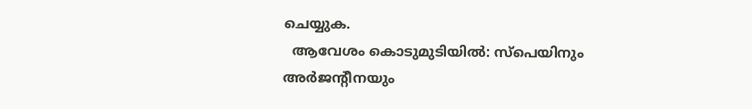ചെയ്യുക.
  ആവേശം കൊടുമുടിയിൽ: സ്പെയിനും അർജന്റീനയും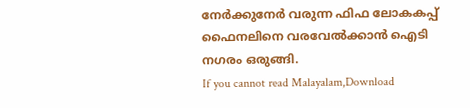നേർക്കുനേർ വരുന്ന ഫിഫ ലോകകപ്പ് ഫൈനലിനെ വരവേൽക്കാൻ ഐടി നഗരം ഒരുങ്ങി.
If you cannot read Malayalam,Download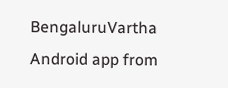BengaluruVartha Android app from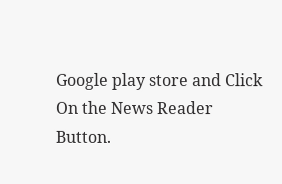Google play store and Click On the News Reader Button.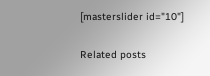[masterslider id="10"]

Related posts